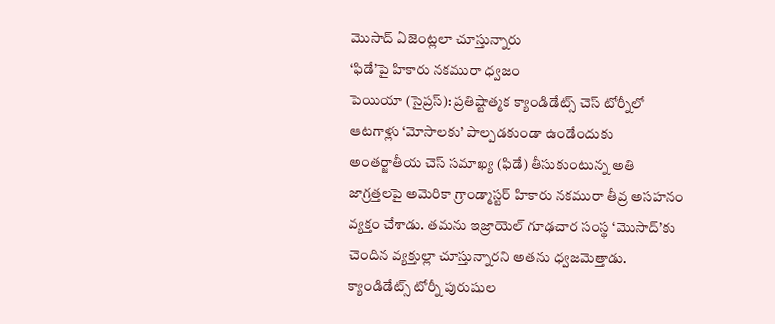మొసాద్ ఏజెంట్లలా చూస్తున్నారు
‘ఫిడే’పై హికారు నకమురా ధ్వజం
పెయియా (సైప్రస్): ప్రతిష్టాత్మక క్యాండిడేట్స్ చెస్ టోర్నీలో ఆటగాళ్లు ‘మోసాలకు’ పాల్పడకుండా ఉండేందుకు అంతర్జాతీయ చెస్ సమాఖ్య (ఫిడే) తీసుకుంటున్న అతి జాగ్రత్తలపై అమెరికా గ్రాండ్మాస్టర్ హికారు నకమురా తీవ్ర అసహనం వ్యక్తం చేశాడు. తమను ఇజ్రాయెల్ గూఢచార సంస్థ ‘మొసాద్’కు చెందిన వ్యక్తుల్లా చూస్తున్నారని అతను ధ్వజమెత్తాడు. క్యాండిడేట్స్ టోర్నీ పురుషుల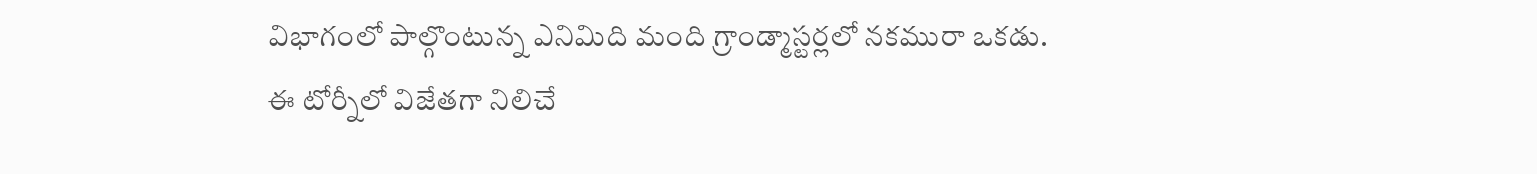విభాగంలో పాల్గొంటున్న ఎనిమిది మంది గ్రాండ్మాస్టర్లలో నకమురా ఒకడు.
ఈ టోర్నీలో విజేతగా నిలిచే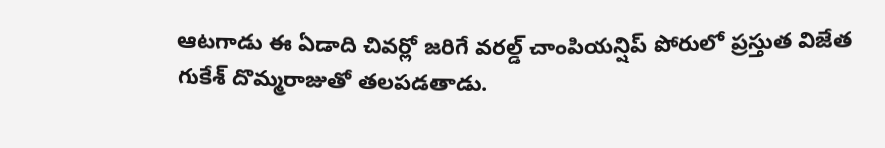ఆటగాడు ఈ ఏడాది చివర్లో జరిగే వరల్డ్ చాంపియన్షిప్ పోరులో ప్రస్తుత విజేత గుకేశ్ దొమ్మరాజుతో తలపడతాడు.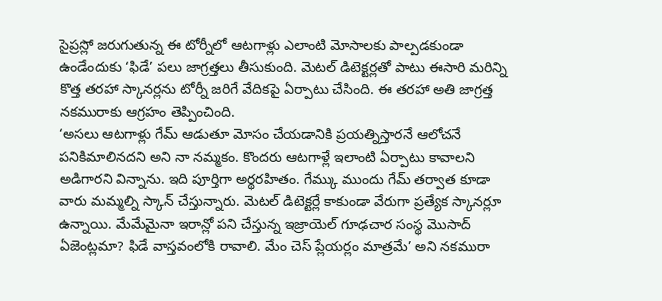సైప్రస్లో జరుగుతున్న ఈ టోర్నీలో ఆటగాళ్లు ఎలాంటి మోసాలకు పాల్పడకుండా ఉండేందుకు ‘ఫిడే’ పలు జాగ్రత్తలు తీసుకుంది. మెటల్ డిటెక్టర్లతో పాటు ఈసారి మరిన్ని కొత్త తరహా స్కానర్లను టోర్నీ జరిగే వేదికపై ఏర్పాటు చేసింది. ఈ తరహా అతి జాగ్రత్త నకమురాకు ఆగ్రహం తెప్పించింది.
‘అసలు ఆటగాళ్లు గేమ్ ఆడుతూ మోసం చేయడానికి ప్రయత్నిస్తారనే ఆలోచనే పనికిమాలినదని అని నా నమ్మకం. కొందరు ఆటగాళ్లే ఇలాంటి ఏర్పాటు కావాలని అడిగారని విన్నాను. ఇది పూర్తిగా అర్థరహితం. గేమ్కు ముందు గేమ్ తర్వాత కూడా వారు మమ్మల్ని స్కాన్ చేస్తున్నారు. మెటల్ డిటెక్టర్లే కాకుండా వేరుగా ప్రత్యేక స్కానర్లూ ఉన్నాయి. మేమేమైనా ఇరాన్లో పని చేస్తున్న ఇజ్రాయెల్ గూఢచార సంస్థ మొసాద్ ఏజెంట్లమా? ఫిడే వాస్తవంలోకి రావాలి. మేం చెస్ ప్లేయర్లం మాత్రమే’ అని నకమురా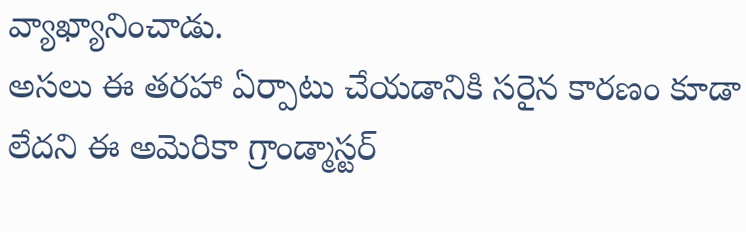వ్యాఖ్యానించాడు.
అసలు ఈ తరహా ఏర్పాటు చేయడానికి సరైన కారణం కూడా లేదని ఈ అమెరికా గ్రాండ్మాస్టర్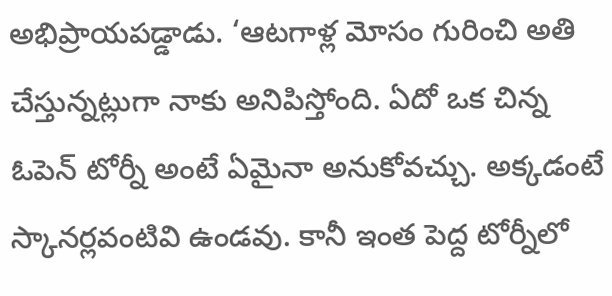అభిప్రాయపడ్డాడు. ‘ఆటగాళ్ల మోసం గురించి అతి చేస్తున్నట్లుగా నాకు అనిపిస్తోంది. ఏదో ఒక చిన్న ఓపెన్ టోర్నీ అంటే ఏమైనా అనుకోవచ్చు. అక్కడంటే స్కానర్లవంటివి ఉండవు. కానీ ఇంత పెద్ద టోర్నీలో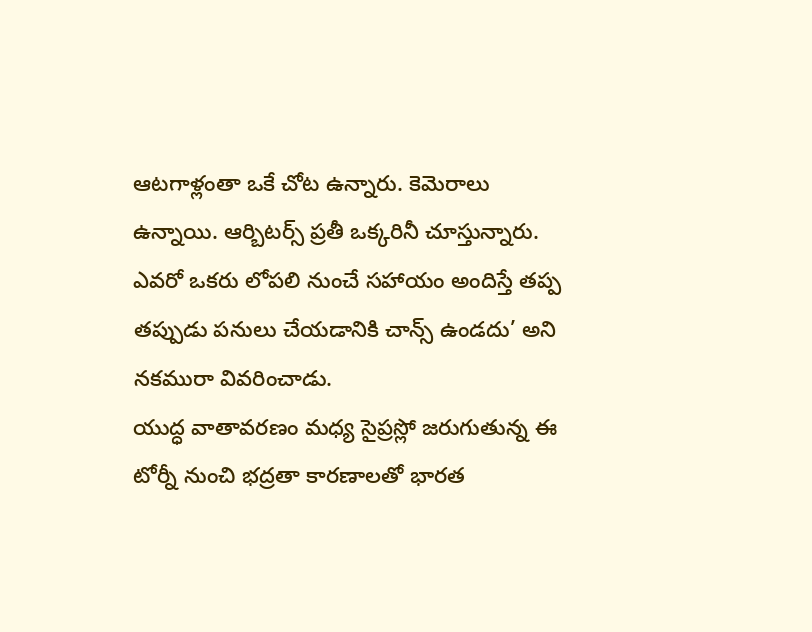ఆటగాళ్లంతా ఒకే చోట ఉన్నారు. కెమెరాలు ఉన్నాయి. ఆర్బిటర్స్ ప్రతీ ఒక్కరినీ చూస్తున్నారు. ఎవరో ఒకరు లోపలి నుంచే సహాయం అందిస్తే తప్ప తప్పుడు పనులు చేయడానికి చాన్స్ ఉండదు’ అని నకమురా వివరించాడు.
యుద్ధ వాతావరణం మధ్య సైప్రస్లో జరుగుతున్న ఈ టోర్నీ నుంచి భద్రతా కారణాలతో భారత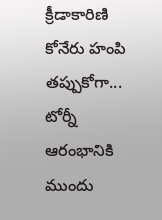క్రీడాకారిణి కోనేరు హంపి తప్పుకోగా... టోర్నీ ఆరంభానికి ముందు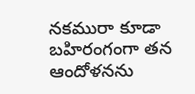నకమురా కూడా బహిరంగంగా తన ఆందోళనను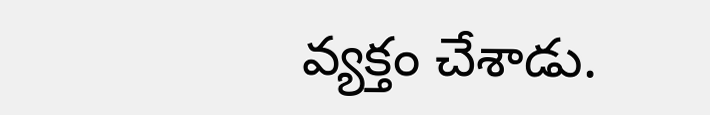వ్యక్తం చేశాడు.